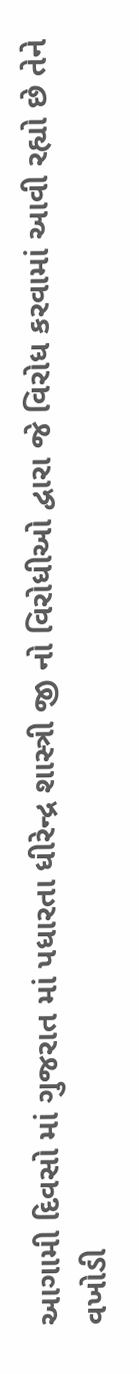આગામી દિવસો માં ગુજરાત માં પધારતા ધીરેન્દ્ર શાસ્ત્રી જી નો વિરોધીઓ દ્વારા જે વિરોધ કરવામાં આવી રહ્યો છે તેને વખોડી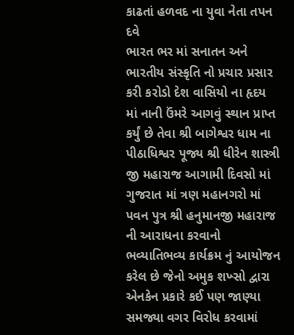કાઢતાં હળવદ ના યુવા નેતા તપન દવે
ભારત ભર માં સનાતન અને ભારતીય સંસ્કૃતિ નો પ્રચાર પ્રસાર કરી કરોડો દેશ વાસિયો ના હૃદય માં નાની ઉંમરે આગવું સ્થાન પ્રાપ્ત કર્યું છે તેવા શ્રી બાગેશ્વર ધામ ના પીઠાધિશ્વર પૂજ્ય શ્રી ધીરેન શાસ્ત્રી જી મહારાજ આગામી દિવસો માં ગુજરાત માં ત્રણ મહાનગરો માં પવન પુત્ર શ્રી હનુમાનજી મહારાજ ની આરાધના કરવાનો ભવ્યાતિભવ્ય કાર્યક્રમ નું આયોજન કરેલ છે જેનો અમુક શખ્સો દ્વારા એનકેન પ્રકારે કઈ પણ જાણ્યા સમજ્યા વગર વિરોધ કરવામાં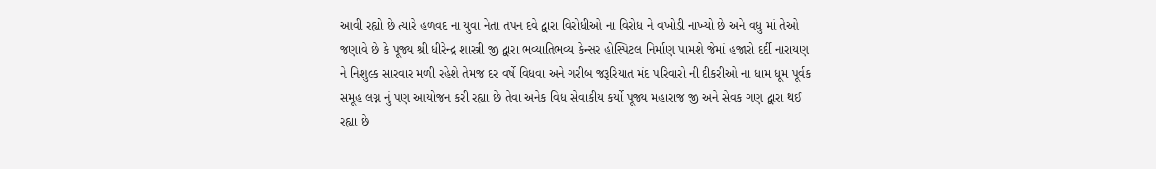આવી રહ્યો છે ત્યારે હળવદ ના યુવા નેતા તપન દવે દ્વારા વિરોધીઓ ના વિરોધ ને વખોડી નાખ્યો છે અને વધુ માં તેઓ જણાવે છે કે પૂજ્ય શ્રી ધીરેન્દ્ર શાસ્ત્રી જી દ્વારા ભવ્યાતિભવ્ય કેન્સર હોસ્પિટલ નિર્માણ પામશે જેમાં હજારો દર્દી નારાયણ ને નિશુલ્ક સારવાર મળી રહેશે તેમજ દર વર્ષે વિધવા અને ગરીબ જરૂરિયાત મંદ પરિવારો ની દીકરીઓ ના ધામ ધૂમ પૂર્વક સમૂહ લગ્ન નું પણ આયોજન કરી રહ્યા છે તેવા અનેક વિધ સેવાકીય કર્યો પૂજ્ય મહારાજ જી અને સેવક ગણ દ્વારા થઈ રહ્યા છે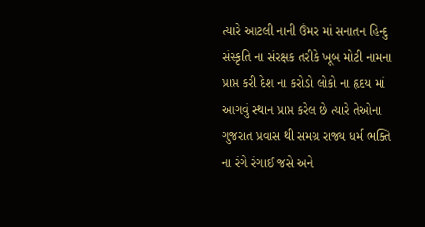ત્યારે આટલી નાની ઉંમર માં સનાતન હિન્દુ સંસ્કૃતિ ના સંરક્ષક તરીકે ખૂબ મોટી નામના પ્રાપ્ત કરી દેશ ના કરોડો લોકો ના હૃદય માં આગવું સ્થાન પ્રાપ્ત કરેલ છે ત્યારે તેઓના ગુજરાત પ્રવાસ થી સમગ્ર રાજ્ય ધર્મ ભક્તિ ના રંગે રંગાઈ જસે અને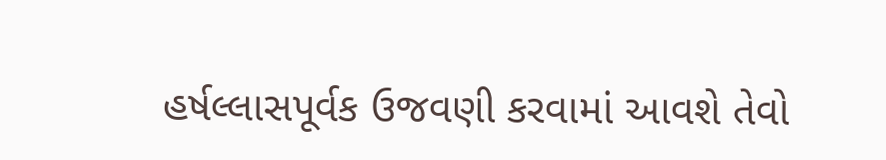હર્ષલ્લાસપૂર્વક ઉજવણી કરવામાં આવશે તેવો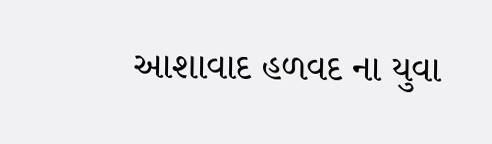આશાવાદ હળવદ ના યુવા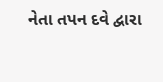નેતા તપન દવે દ્વારા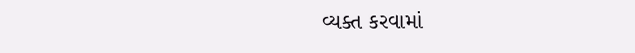વ્યક્ત કરવામાં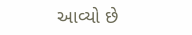આવ્યો છે